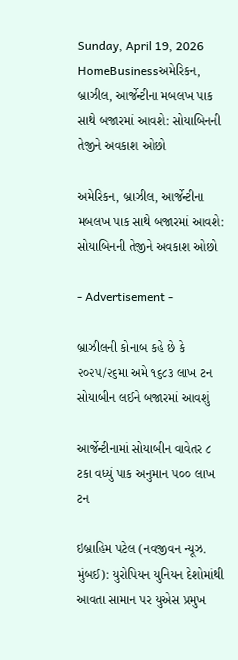Sunday, April 19, 2026
HomeBusinessઅમેરિકન, બ્રાઝીલ, આર્જેન્ટીના મબલખ પાક સાથે બજારમાં આવશે: સોયાબિનની તેજીને અવકાશ ઓછો

અમેરિકન, બ્રાઝીલ, આર્જેન્ટીના મબલખ પાક સાથે બજારમાં આવશે: સોયાબિનની તેજીને અવકાશ ઓછો

- Advertisement -

બ્રાઝીલની કોનાબ કહે છે કે ૨૦૨૫/૨૬મા અમે ૧૬૮૩ લાખ ટન સોયાબીન લઈને બજારમાં આવશું

આર્જેન્ટીનામાં સોયાબીન વાવેતર ૮ ટકા વધ્યું પાક અનુમાન ૫૦૦ લાખ ટન

ઇબ્રાહિમ પટેલ (નવજીવન ન્યૂઝ. મુંબઈ): યુરોપિયન યુનિયન દેશોમાંથી આવતા સામાન પર યુએસ પ્રમુખ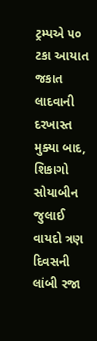ટ્રમ્પએ ૫૦ ટકા આયાત જકાત લાદવાની દરખાસ્ત મુક્યા બાદ, શિકાગો સોયાબીન જુલાઈ વાયદો ત્રણ દિવસની લાંબી રજા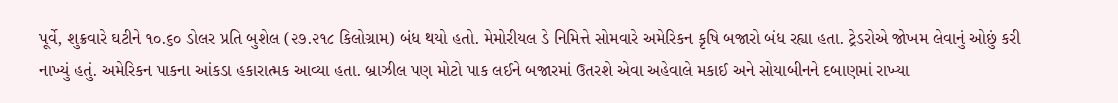પૂર્વે, શુક્રવારે ઘટીને ૧૦.૬૦ ડોલર પ્રતિ બુશેલ (૨૭.૨૧૮ કિલોગ્રામ) બંધ થયો હતો. મેમોરીયલ ડે નિમિત્તે સોમવારે અમેરિકન કૃષિ બજારો બંધ રહ્યા હતા. ટ્રેડરોએ જોખમ લેવાનું ઓછું કરી નાખ્યું હતું. અમેરિકન પાકના આંકડા હકારાત્મક આવ્યા હતા. બ્રાઝીલ પણ મોટો પાક લઈને બજારમાં ઉતરશે એવા અહેવાલે મકાઈ અને સોયાબીનને દબાણમાં રાખ્યા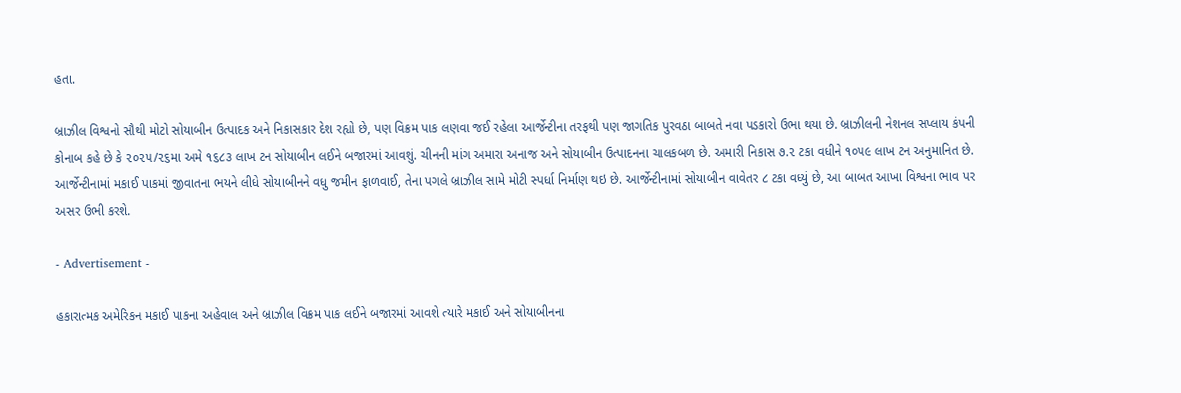હતા.

બ્રાઝીલ વિશ્વનો સૌથી મોટો સોયાબીન ઉત્પાદક અને નિકાસકાર દેશ રહ્યો છે, પણ વિક્રમ પાક લણવા જઈ રહેલા આર્જેન્ટીના તરફથી પણ જાગતિક પુરવઠા બાબતે નવા પડકારો ઉભા થયા છે. બ્રાઝીલની નેશનલ સપ્લાય કંપની કોનાબ કહે છે કે ૨૦૨૫/૨૬મા અમે ૧૬૮૩ લાખ ટન સોયાબીન લઈને બજારમાં આવશું. ચીનની માંગ અમારા અનાજ અને સોયાબીન ઉત્પાદનના ચાલકબળ છે. અમારી નિકાસ ૭.૨ ટકા વધીને ૧૦૫૯ લાખ ટન અનુમાનિત છે. આર્જેન્ટીનામાં મકાઈ પાકમાં જીવાતના ભયને લીધે સોયાબીનને વધુ જમીન ફાળવાઈ, તેના પગલે બ્રાઝીલ સામે મોટી સ્પર્ધા નિર્માણ થઇ છે. આર્જેન્ટીનામાં સોયાબીન વાવેતર ૮ ટકા વધ્યું છે, આ બાબત આખા વિશ્વના ભાવ પર અસર ઉભી કરશે.

- Advertisement -

હકારાત્મક અમેરિકન મકાઈ પાકના અહેવાલ અને બ્રાઝીલ વિક્રમ પાક લઈને બજારમાં આવશે ત્યારે મકાઈ અને સોયાબીનના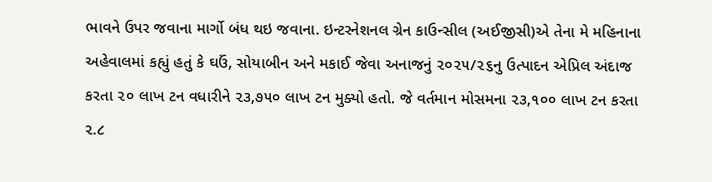ભાવને ઉપર જવાના માર્ગો બંધ થઇ જવાના. ઇન્ટરનેશનલ ગ્રેન કાઉન્સીલ (અઈજીસી)એ તેના મે મહિનાના અહેવાલમાં કહ્યું હતું કે ઘઉં, સોયાબીન અને મકાઈ જેવા અનાજનું ૨૦૨૫/૨૬નુ ઉત્પાદન એપ્રિલ અંદાજ કરતા ૨૦ લાખ ટન વધારીને ૨૩,૭૫૦ લાખ ટન મુક્યો હતો. જે વર્તમાન મોસમના ૨૩,૧૦૦ લાખ ટન કરતા ૨.૮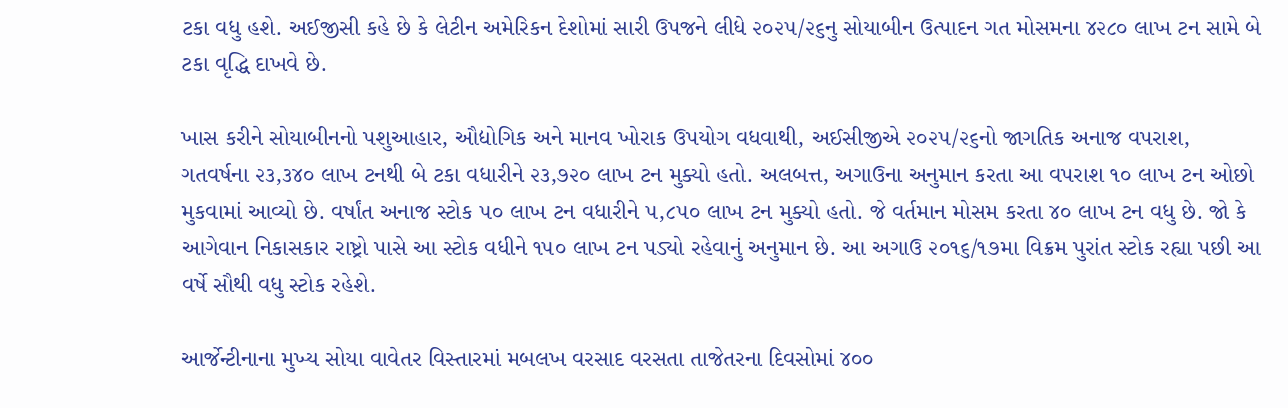ટકા વધુ હશે. અઈજીસી કહે છે કે લેટીન અમેરિકન દેશોમાં સારી ઉપજને લીધે ૨૦૨૫/૨૬નુ સોયાબીન ઉત્પાદન ગત મોસમના ૪૨૮૦ લાખ ટન સામે બે ટકા વૃદ્ધિ દાખવે છે.

ખાસ કરીને સોયાબીનનો પશુઆહાર, ઔદ્યોગિક અને માનવ ખોરાક ઉપયોગ વધવાથી, અઈસીજીએ ૨૦૨૫/૨૬નો જાગતિક અનાજ વપરાશ, ગતવર્ષના ૨૩,૩૪૦ લાખ ટનથી બે ટકા વધારીને ૨૩,૭૨૦ લાખ ટન મુક્યો હતો. અલબત્ત, અગાઉના અનુમાન કરતા આ વપરાશ ૧૦ લાખ ટન ઓછો મુકવામાં આવ્યો છે. વર્ષાંત અનાજ સ્ટોક ૫૦ લાખ ટન વધારીને ૫,૮૫૦ લાખ ટન મુક્યો હતો. જે વર્તમાન મોસમ કરતા ૪૦ લાખ ટન વધુ છે. જો કે આગેવાન નિકાસકાર રાષ્ટ્રો પાસે આ સ્ટોક વધીને ૧૫૦ લાખ ટન પડ્યો રહેવાનું અનુમાન છે. આ અગાઉ ૨૦૧૬/૧૭મા વિક્રમ પુરાંત સ્ટોક રહ્યા પછી આ વર્ષે સૌથી વધુ સ્ટોક રહેશે.

આર્જેન્ટીનાના મુખ્ય સોયા વાવેતર વિસ્તારમાં મબલખ વરસાદ વરસતા તાજેતરના દિવસોમાં ૪૦૦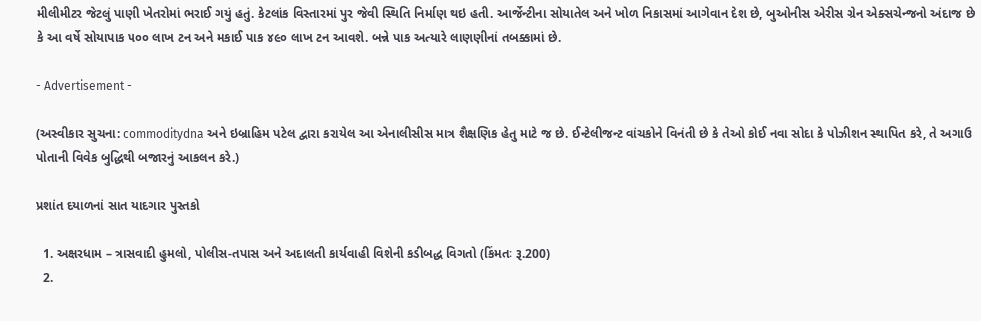મીલીમીટર જેટલું પાણી ખેતરોમાં ભરાઈ ગયું હતું. કેટલાંક વિસ્તારમાં પુર જેવી સ્થિતિ નિર્માણ થઇ હતી. આર્જેન્ટીના સોયાતેલ અને ખોળ નિકાસમાં આગેવાન દેશ છે, બુઓનીસ એરીસ ગ્રેન એક્સચેન્જનો અંદાજ છે કે આ વર્ષે સોયાપાક ૫૦૦ લાખ ટન અને મકાઈ પાક ૪૯૦ લાખ ટન આવશે. બન્ને પાક અત્યારે લાણણીનાં તબક્કામાં છે.

- Advertisement -

(અસ્વીકાર સુચના: commoditydna અને ઇબ્રાહિમ પટેલ દ્વારા કરાયેલ આ એનાલીસીસ માત્ર શૈક્ષણિક હેતુ માટે જ છે. ઈન્ટેલીજન્ટ વાંચકોને વિનંતી છે કે તેઓ કોઈ નવા સોદા કે પોઝીશન સ્થાપિત કરે, તે અગાઉ પોતાની વિવેક બુદ્ધિથી બજારનું આકલન કરે.)

પ્રશાંત દયાળનાં સાત યાદગાર પુસ્તકો

  1. અક્ષરધામ – ત્રાસવાદી હુમલો, પોલીસ-તપાસ અને અદાલતી કાર્યવાહી વિશેની કડીબદ્ધ વિગતો (કિંમતઃ રૂ.200)
  2.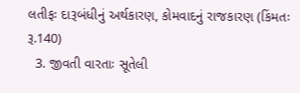લતીફઃ દારૂબંધીનું અર્થકારણ, કોમવાદનું રાજકારણ (કિંમતઃ રૂ.140)
  3. જીવતી વારતાઃ સૂતેલી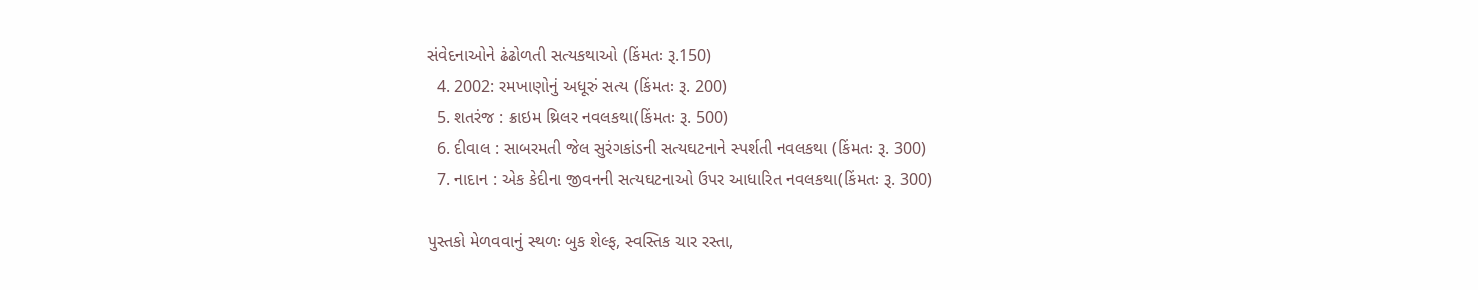સંવેદનાઓને ઢંઢોળતી સત્યકથાઓ (કિંમતઃ રૂ.150)
  4. 2002: રમખાણોનું અધૂરું સત્ય (કિંમતઃ રૂ. 200)
  5. શતરંજ : ક્રાઇમ થ્રિલર નવલકથા(કિંમતઃ રૂ. 500)
  6. દીવાલ : સાબરમતી જેલ સુરંગકાંડની સત્યઘટનાને સ્પર્શતી નવલકથા (કિંમતઃ રૂ. 300)
  7. નાદાન : એક કેદીના જીવનની સત્યઘટનાઓ ઉપર આધારિત નવલકથા(કિંમતઃ રૂ. 300)

પુસ્તકો મેળવવાનું સ્થળઃ બુક શેલ્ફ, સ્વસ્તિક ચાર રસ્તા,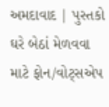અમદાવાદ | પુસ્તકો ઘરે બેઠાં મેળવવા માટે ફોન/વોટ્સએપ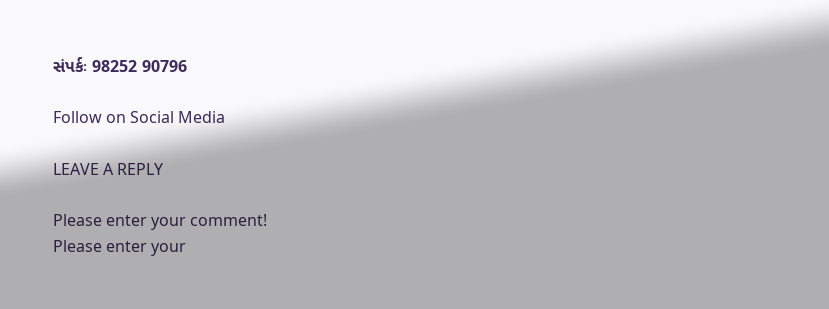સંપર્કઃ 98252 90796

Follow on Social Media

LEAVE A REPLY

Please enter your comment!
Please enter your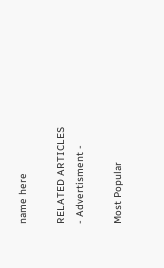name here

RELATED ARTICLES
- Advertisment -

Most Popular